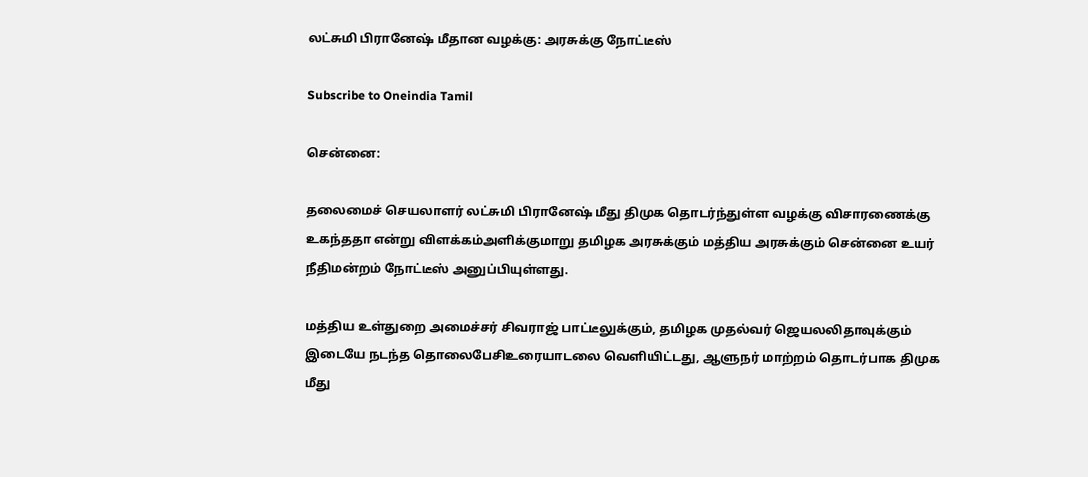லட்சுமி பிரானேஷ் மீதான வழக்கு: அரசுக்கு நோட்டீஸ்

Subscribe to Oneindia Tamil

சென்னை:

தலைமைச் செயலாளர் லட்சுமி பிரானேஷ் மீது திமுக தொடர்ந்துள்ள வழக்கு விசாரணைக்கு உகந்ததா என்று விளக்கம்அளிக்குமாறு தமிழக அரசுக்கும் மத்திய அரசுக்கும் சென்னை உயர் நீதிமன்றம் நோட்டீஸ் அனுப்பியுள்ளது.

மத்திய உள்துறை அமைச்சர் சிவராஜ் பாட்டீலுக்கும், தமிழக முதல்வர் ஜெயலலிதாவுக்கும் இடையே நடந்த தொலைபேசிஉரையாடலை வெளியிட்டது, ஆளுநர் மாற்றம் தொடர்பாக திமுக மீது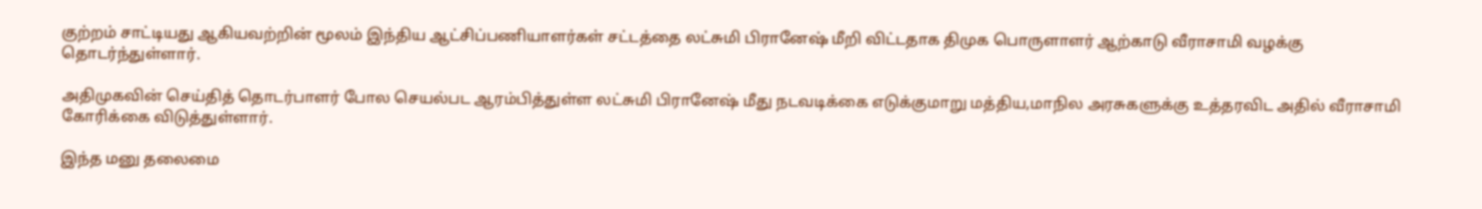குற்றம் சாட்டியது ஆகியவற்றின் மூலம் இந்திய ஆட்சிப்பணியாளர்கள் சட்டத்தை லட்சுமி பிரானேஷ் மீறி விட்டதாக திமுக பொருளாளர் ஆற்காடு வீராசாமி வழக்கு தொடர்ந்துள்ளார்.

அதிமுகவின் செய்தித் தொடர்பாளர் போல செயல்பட ஆரம்பித்துள்ள லட்சுமி பிரானேஷ் மீது நடவடிக்கை எடுக்குமாறு மத்திய,மாநில அரசுகளுக்கு உத்தரவிட அதில் வீராசாமி கோரிக்கை விடுத்துள்ளார்.

இந்த மனு தலைமை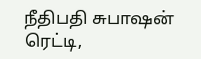நீதிபதி சுபாஷன் ரெட்டி,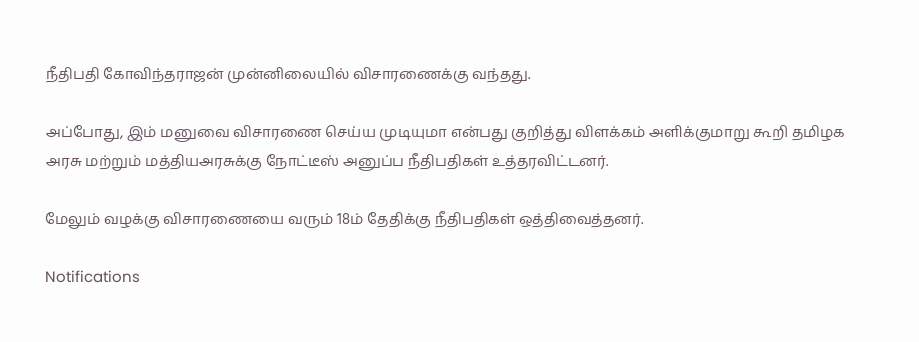நீதிபதி கோவிந்தராஜன் முன்னிலையில் விசாரணைக்கு வந்தது.

அப்போது, இம் மனுவை விசாரணை செய்ய முடியுமா என்பது குறித்து விளக்கம் அளிக்குமாறு கூறி தமிழக அரசு மற்றும் மத்தியஅரசுக்கு நோட்டீஸ் அனுப்ப நீதிபதிகள் உத்தரவிட்டனர்.

மேலும் வழக்கு விசாரணையை வரும் 18ம் தேதிக்கு நீதிபதிகள் ஒத்திவைத்தனர்.

Notifications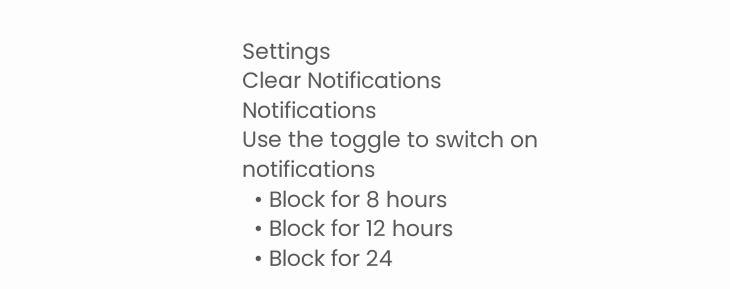Settings
Clear Notifications
Notifications
Use the toggle to switch on notifications
  • Block for 8 hours
  • Block for 12 hours
  • Block for 24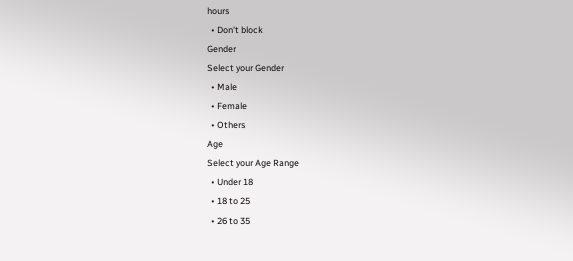hours
  • Don't block
Gender
Select your Gender
  • Male
  • Female
  • Others
Age
Select your Age Range
  • Under 18
  • 18 to 25
  • 26 to 35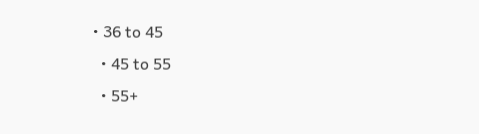• 36 to 45
  • 45 to 55
  • 55+